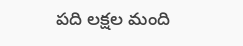పది లక్షల మంది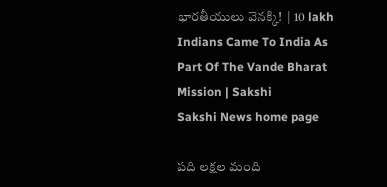భారతీయులు వెనక్కి!  | 10 lakh Indians Came To India As Part Of The Vande Bharat Mission | Sakshi
Sakshi News home page

పది లక్షల మంది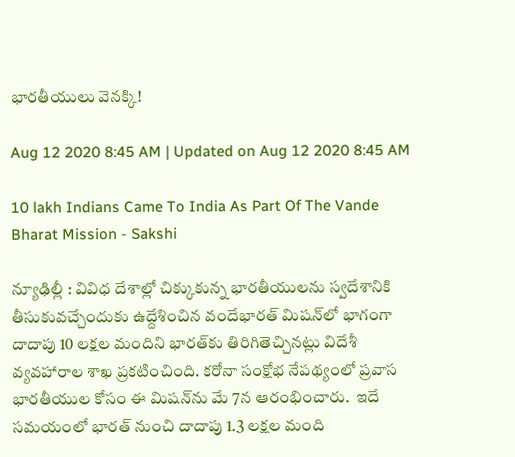భారతీయులు వెనక్కి!

Aug 12 2020 8:45 AM | Updated on Aug 12 2020 8:45 AM

10 lakh Indians Came To India As Part Of The Vande Bharat Mission - Sakshi

న్యూఢిల్లీ : వివిధ దేశాల్లో చిక్కుకున్న భారతీయులను స్వదేశానికి తీసుకువచ్చేందుకు ఉద్దేశించిన వందేభారత్‌ మిషన్‌లో భాగంగా దాదాపు 10 లక్షల మందిని భారత్‌కు తిరిగితెచ్చినట్లు విదేశీ వ్యవహారాల శాఖ ప్రకటించింది. కరోనా సంక్షోభ నేపథ్యంలో ప్రవాస భారతీయుల కోసం ఈ మిషన్‌ను మే 7న ఆరంభించారు.  ఇదే సమయంలో భారత్‌ నుంచి దాదాపు 1.3 లక్షల మంది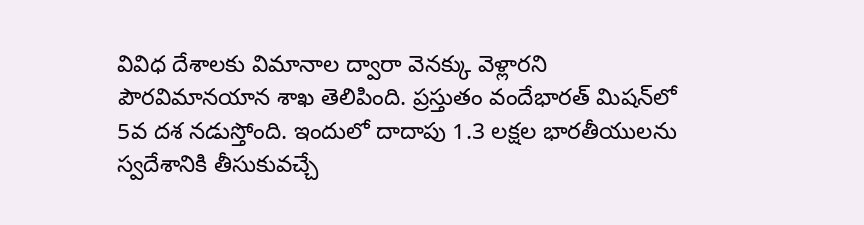వివిధ దేశాలకు విమానాల ద్వారా వెనక్కు వెళ్లారని పౌరవిమానయాన శాఖ తెలిపింది. ప్రస్తుతం వందేభారత్‌ మిషన్‌లో 5వ దశ నడుస్తోంది. ఇందులో దాదాపు 1.3 లక్షల భారతీయులను స్వదేశానికి తీసుకువచ్చే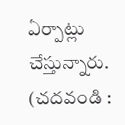ఏర్పాట్లు చేస్తున్నారు.
(చదవండి :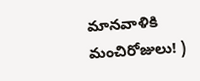మానవాళికి మంచిరోజులు! )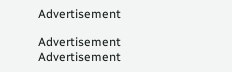Advertisement

Advertisement
Advertisement